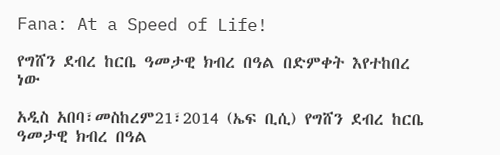Fana: At a Speed of Life!

የግሸን ደብረ ከርቤ ዓመታዊ ክብረ በዓል በድምቀት እየተከበረ ነው

አዲስ አበባ፣መስከረም21፣2014 (ኤፍ ቢሲ) የግሸን ደብረ ከርቤ ዓመታዊ ክብረ በዓል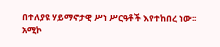በተለያዩ ሃይማኖታዊ ሥነ ሥርዓቶች እየተከበረ ነው፡፡
አሚኮ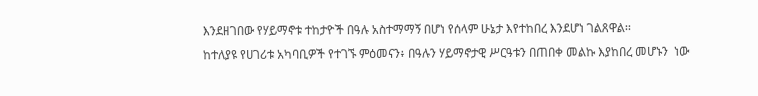እንደዘገበው የሃይማኖቱ ተከታዮች በዓሉ አስተማማኝ በሆነ የሰላም ሁኔታ እየተከበረ እንደሆነ ገልጸዋል፡፡
ከተለያዩ የሀገሪቱ አካባቢዎች የተገኙ ምዕመናን፥ በዓሉን ሃይማኖታዊ ሥርዓቱን በጠበቀ መልኩ እያከበረ መሆኑን  ነው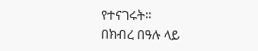የተናገሩት፡፡
በክብረ በዓሉ ላይ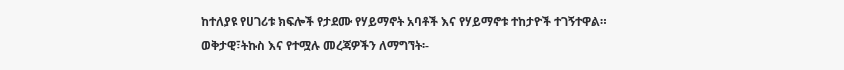ከተለያዩ የሀገሪቱ ክፍሎች የታደሙ የሃይማኖት አባቶች እና የሃይማኖቱ ተከታዮች ተገኝተዋል።
ወቅታዊ፣ትኩስ እና የተሟሉ መረጃዎችን ለማግኘት፡-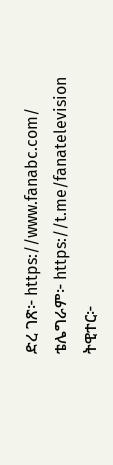ድረ ገጽ፦ https://www.fanabc.com/
ቴሌግራም፦ https://t.me/fanatelevision
ትዊተር፦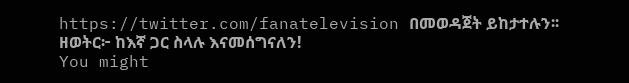https://twitter.com/fanatelevision በመወዳጀት ይከታተሉን፡፡
ዘወትር፦ ከእኛ ጋር ስላሉ እናመሰግናለን!
You might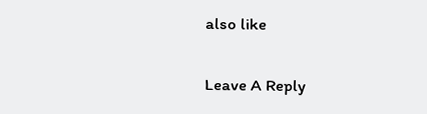also like

Leave A Reply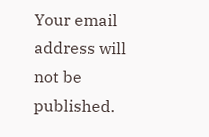Your email address will not be published.